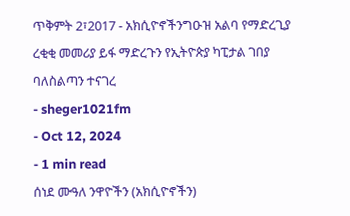ጥቅምት 2፣2017 - አክሲዮኖችንግዑዝ አልባ የማድረጊያ ረቂቂ መመሪያ ይፋ ማድረጉን የኢትዮጵያ ካፒታል ገበያ ባለስልጣን ተናገረ
- sheger1021fm
- Oct 12, 2024
- 1 min read
ሰነደ ሙዓለ ንዋዮችን (አክሲዮኖችን)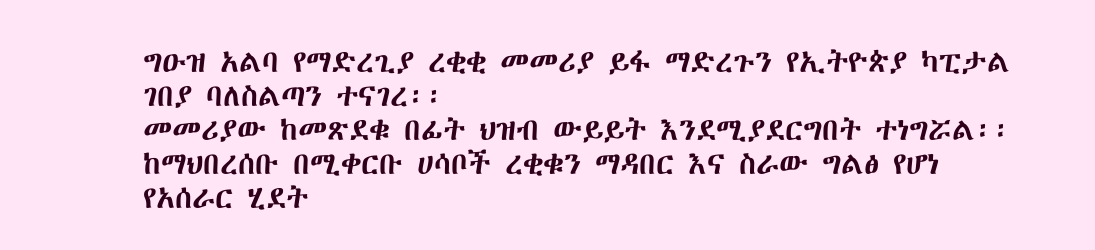ግዑዝ አልባ የማድረጊያ ረቂቂ መመሪያ ይፋ ማድረጉን የኢትዮጵያ ካፒታል ገበያ ባለስልጣን ተናገረ፡፡
መመሪያው ከመጽደቁ በፊት ህዝብ ውይይት እንደሚያደርግበት ተነግሯል፡፡
ከማህበረሰቡ በሚቀርቡ ሀሳቦች ረቂቁን ማዳበር እና ስራው ግልፅ የሆነ የአሰራር ሂደት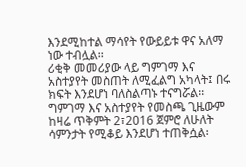እንደሚከተል ማሳየት የውይይቱ ዋና አለማ ነው ተብሏል፡፡
ሪቂቅ መመሪያው ላይ ግምገማ እና አስተያየት መስጠት ለሚፈልግ አካላት፤ በሩ ክፍት እንደሆነ ባለስልጣኑ ተናግሯል፡፡
ግምገማ እና አስተያየት የመስጫ ጊዜውም ከዛሬ ጥቅምት 2፣2016 ጀምሮ ለሁለት ሳምንታት የሚቆይ እንደሆነ ተጠቅሷል፡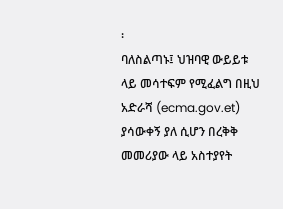፡
ባለስልጣኑ፤ ህዝባዊ ውይይቱ ላይ መሳተፍም የሚፈልግ በዚህ አድራሻ (ecma.gov.et) ያሳውቀኝ ያለ ሲሆን በረቅቅ መመሪያው ላይ አስተያየት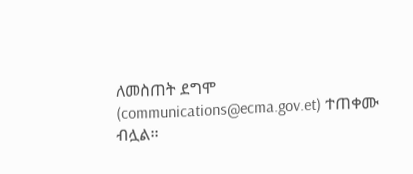ለመስጠት ደግሞ (communications@ecma.gov.et) ተጠቀሙ ብሏል፡፡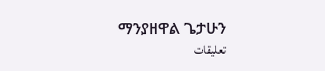ማንያዘዋል ጌታሁን
تعليقات